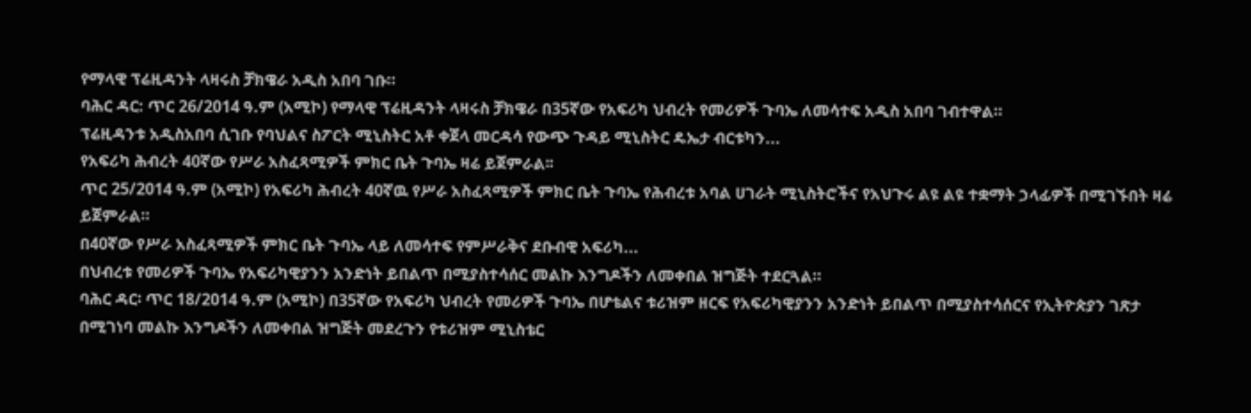የማላዊ ፕሬዚዳንት ላዛሩስ ቻክዌራ አዲስ አበባ ገቡ።
ባሕር ዳር: ጥር 26/2014 ዓ.ም (አሚኮ) የማላዊ ፕሬዚዳንት ላዛሩስ ቻክዌራ በ35ኛው የአፍሪካ ህብረት የመሪዎች ጉባኤ ለመሳተፍ አዲስ አበባ ገብተዋል።
ፕሬዚዳንቱ አዲስአበባ ሲገቡ የባህልና ስፖርት ሚኒስትር አቶ ቀጀላ መርዳሳ የውጭ ጉዳይ ሚኒስትር ዴኤታ ብርቱካን...
የአፍሪካ ሕብረት 40ኛው የሥራ አስፈጻሚዎች ምክር ቤት ጉባኤ ዛሬ ይጀምራል፡፡
ጥር 25/2014 ዓ.ም (አሚኮ) የአፍሪካ ሕብረት 40ኛዉ የሥራ አስፈጻሚዎች ምክር ቤት ጉባኤ የሕብረቱ አባል ሀገራት ሚኒስትሮችና የአህጉሩ ልዩ ልዩ ተቋማት ኃላፊዎች በሚገኙበት ዛሬ ይጀምራል።
በ40ኛው የሥራ አስፈጻሚዎች ምክር ቤት ጉባኤ ላይ ለመሳተፍ የምሥራቅና ደቡብዊ አፍሪካ...
በህብረቱ የመሪዎች ጉባኤ የአፍሪካዊያንን አንድነት ይበልጥ በሚያስተሳሰር መልኩ እንግዶችን ለመቀበል ዝግጅት ተደርጓል።
ባሕር ዳር፡ ጥር 18/2014 ዓ.ም (አሚኮ) በ35ኛው የአፍሪካ ህብረት የመሪዎች ጉባኤ በሆቴልና ቱሪዝም ዘርፍ የአፍሪካዊያንን አንድነት ይበልጥ በሚያስተሳሰርና የኢትዮጵያን ገጽታ በሚገነባ መልኩ እንግዶችን ለመቀበል ዝግጅት መደረጉን የቱሪዝም ሚኒስቴር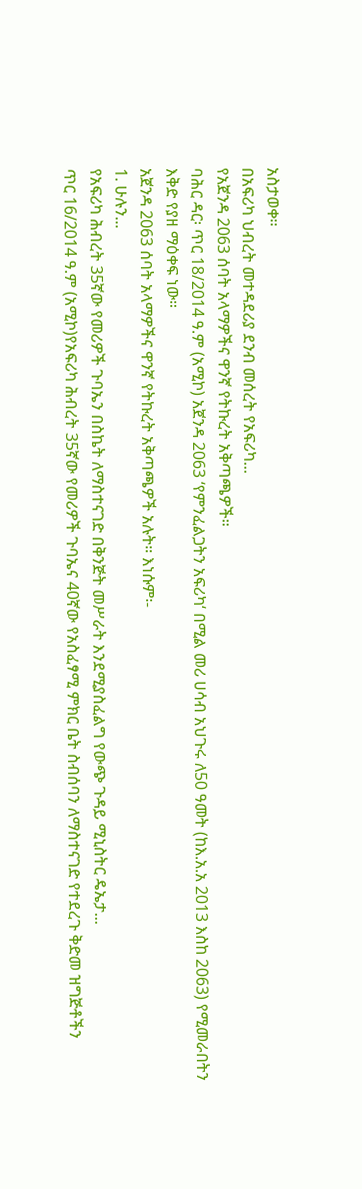አስታወቀ፡፡
በአፍሪካ ህብረት መተዳደሪያ ደንብ መሰረት የአፍሪካ...
የአጀንዳ 2063 ሰባት አላማዎችና ዋንኛ የትኩረት አቅጣጫዎች።
ባሕር ዳር፡ ጥር 18/2014 ዓ.ም (አሚኮ) አጀንዳ 2063 ‘የምንፈልጋትን አፍሪካ‘ በሚል መሪ ሀሳብ አህጉሩ ለ50 ዓመት (ከእ.አ.አ 2013 እስከ 2063) የሚመራበትን እቅድ የያዘ ማዕቀፍ ነው።
አጀንዳ 2063 ሰባት አላማዎችና ዋንኛ የትኩረት አቅጣጫዎች አሉት። እነሱም፡-
1. ሁሉን...
የአፍሪካ ሕብረት 35ኛው የመሪዎች ጉባኤን በስኬት ለማስተናገድ በቅንጅት መሥራት እንደሚያስፈልግ የውጭ ጉዳይ ሚኒስትር ዴኤታ...
ጥር 16/2014 ዓ.ም (አሚኮ)የአፍሪካ ሕብረት 35ኛው የመሪዎች ጉባኤና 40ኛው የአስፈፃሚ ምክር ቤት ስብሰባን ለማስተናገድ የተደረጉ ቅድመ ዝግጅቶችን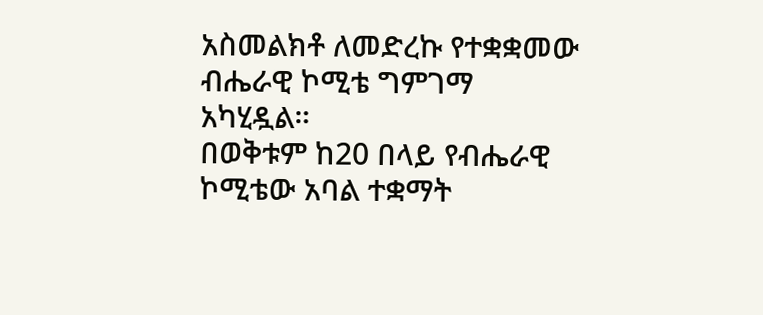አስመልክቶ ለመድረኩ የተቋቋመው ብሔራዊ ኮሚቴ ግምገማ አካሂዷል።
በወቅቱም ከ20 በላይ የብሔራዊ ኮሚቴው አባል ተቋማት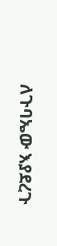ለጉባኤው እያደረጉ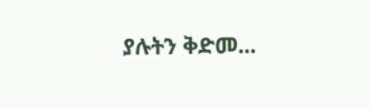ያሉትን ቅድመ...